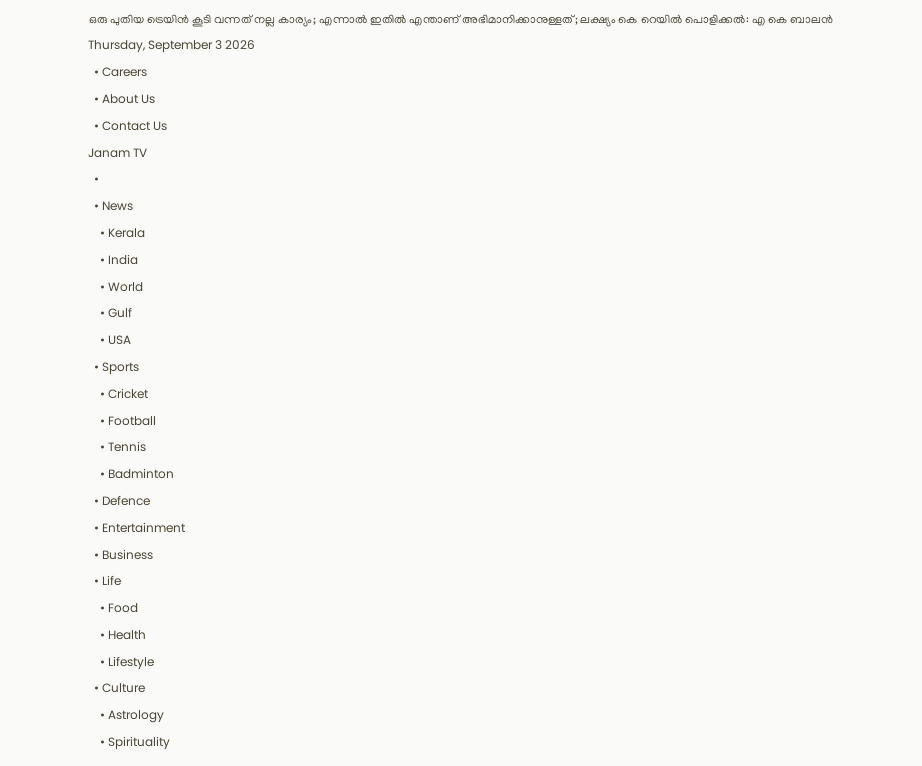ഒരു പുതിയ ട്രെയിൻ കൂടി വന്നത് നല്ല കാര്യം; എന്നാൽ ഇതിൽ എന്താണ് അഭിമാനിക്കാനുള്ളത്; ലക്ഷ്യം കെ റെയിൽ പൊളിക്കൽ: എ കെ ബാലൻ
Thursday, September 3 2026
  • Careers
  • About Us
  • Contact Us
Janam TV
  •
  • News
    • Kerala
    • India
    • World
    • Gulf
    • USA
  • Sports
    • Cricket
    • Football
    • Tennis
    • Badminton
  • Defence
  • Entertainment
  • Business
  • Life
    • Food
    • Health
    • Lifestyle
  • Culture
    • Astrology
    • Spirituality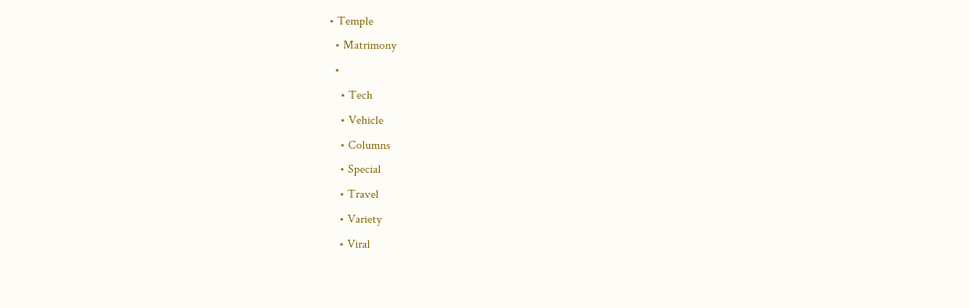• Temple
  • Matrimony
  •
    • Tech
    • Vehicle
    • Columns
    • Special
    • Travel
    • Variety
    • Viral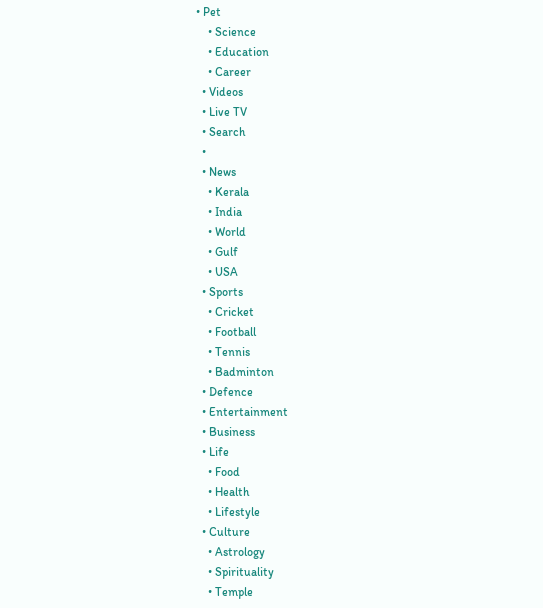• Pet
    • Science
    • Education
    • Career
  • Videos
  • Live TV
  • Search
  •
  • News
    • Kerala
    • India
    • World
    • Gulf
    • USA
  • Sports
    • Cricket
    • Football
    • Tennis
    • Badminton
  • Defence
  • Entertainment
  • Business
  • Life
    • Food
    • Health
    • Lifestyle
  • Culture
    • Astrology
    • Spirituality
    • Temple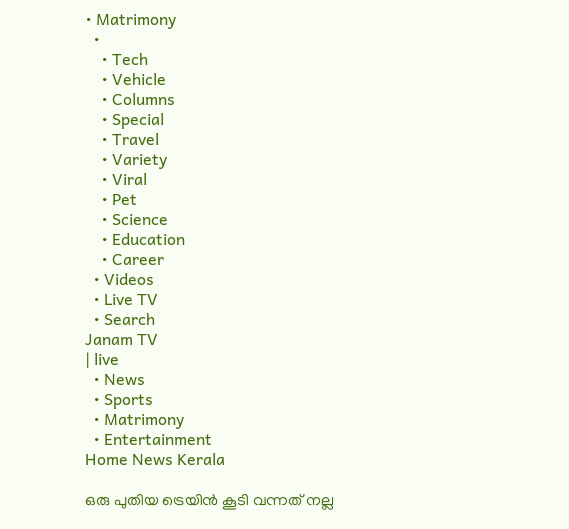• Matrimony
  •
    • Tech
    • Vehicle
    • Columns
    • Special
    • Travel
    • Variety
    • Viral
    • Pet
    • Science
    • Education
    • Career
  • Videos
  • Live TV
  • Search
Janam TV
| live
  • News
  • Sports
  • Matrimony
  • Entertainment
Home News Kerala

ഒരു പുതിയ ട്രെയിൻ കൂടി വന്നത് നല്ല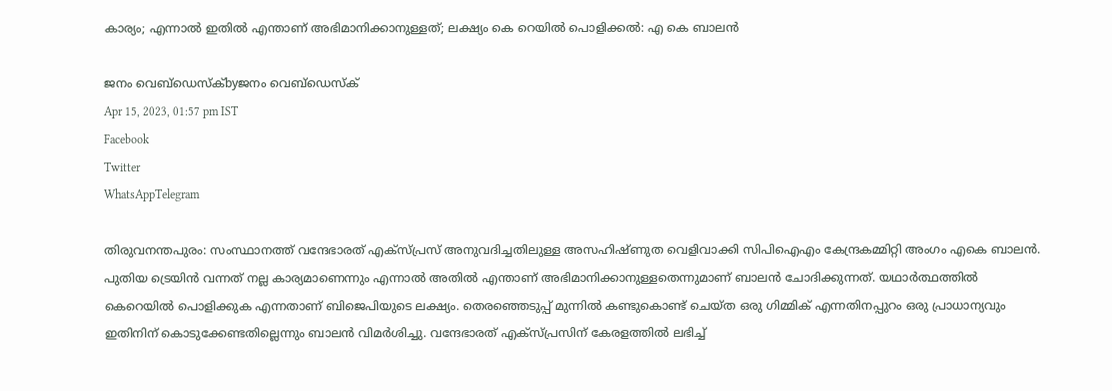കാര്യം; എന്നാൽ ഇതിൽ എന്താണ് അഭിമാനിക്കാനുള്ളത്; ലക്ഷ്യം കെ റെയിൽ പൊളിക്കൽ: എ കെ ബാലൻ

ജനം വെബ്‌ഡെസ്ക്byജനം വെബ്‌ഡെസ്ക്
Apr 15, 2023, 01:57 pm IST
Facebook
Twitter
WhatsAppTelegram

തിരുവനന്തപുരം: സംസ്ഥാനത്ത് വന്ദേഭാരത് എക്‌സ്പ്രസ് അനുവദിച്ചതിലുള്ള അസഹിഷ്ണുത വെളിവാക്കി സിപിഐഎം കേന്ദ്രകമ്മിറ്റി അംഗം എകെ ബാലൻ. പുതിയ ട്രെയിൻ വന്നത് നല്ല കാര്യമാണെന്നും എന്നാൽ അതിൽ എന്താണ് അഭിമാനിക്കാനുള്ളതെന്നുമാണ് ബാലൻ ചോദിക്കുന്നത്. യഥാർത്ഥത്തിൽ കെറെയിൽ പൊളിക്കുക എന്നതാണ് ബിജെപിയുടെ ലക്ഷ്യം. തെരഞ്ഞെടുപ്പ് മുന്നിൽ കണ്ടുകൊണ്ട് ചെയ്ത ഒരു ഗിമ്മിക് എന്നതിനപ്പുറം ഒരു പ്രാധാന്യവും ഇതിനിന് കൊടുക്കേണ്ടതില്ലെന്നും ബാലൻ വിമർശിച്ചു. വന്ദേഭാരത് എക്‌സ്പ്രസിന് കേരളത്തിൽ ലഭിച്ച്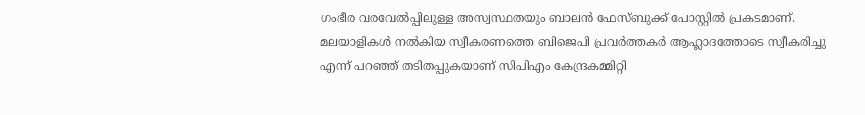ഗംഭീര വരവേൽപ്പിലുള്ള അസ്വസ്ഥതയും ബാലൻ ഫേസ്ബുക്ക് പോസ്റ്റിൽ പ്രകടമാണ്. മലയാളികൾ നൽകിയ സ്വീകരണത്തെ ബിജെപി പ്രവർത്തകർ ആഹ്ലാദത്തോടെ സ്വീകരിച്ചു എന്ന് പറഞ്ഞ് തടിതപ്പുകയാണ് സിപിഎം കേന്ദ്രകമ്മിറ്റി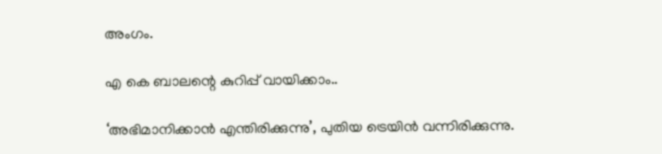അംഗം.

എ കെ ബാലന്റെ കുറിപ്പ് വായിക്കാം..

‘അഭിമാനിക്കാൻ എന്തിരിക്കുന്നു’, പുതിയ ട്രെയിൻ വന്നിരിക്കുന്നു.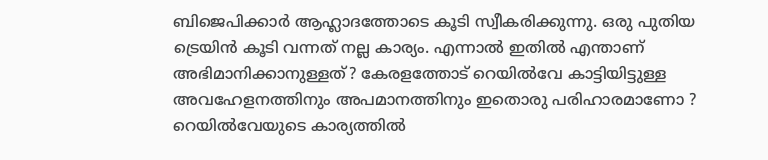ബിജെപിക്കാർ ആഹ്ലാദത്തോടെ കൂടി സ്വീകരിക്കുന്നു. ഒരു പുതിയ ട്രെയിൻ കൂടി വന്നത് നല്ല കാര്യം. എന്നാൽ ഇതിൽ എന്താണ് അഭിമാനിക്കാനുള്ളത്? കേരളത്തോട് റെയിൽവേ കാട്ടിയിട്ടുള്ള അവഹേളനത്തിനും അപമാനത്തിനും ഇതൊരു പരിഹാരമാണോ ?
റെയിൽവേയുടെ കാര്യത്തിൽ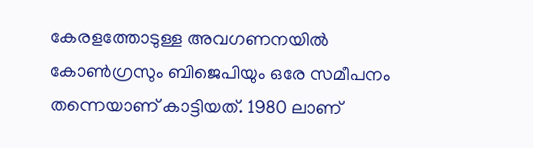കേരളത്തോടുള്ള അവഗണനയിൽ കോൺഗ്രസും ബിജെപിയും ഒരേ സമീപനം തന്നെയാണ് കാട്ടിയത്. 1980 ലാണ്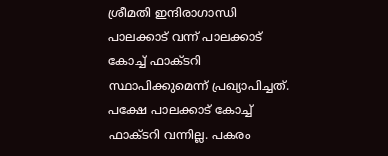ശ്രീമതി ഇന്ദിരാഗാന്ധി പാലക്കാട് വന്ന് പാലക്കാട് കോച്ച് ഫാക്ടറി സ്ഥാപിക്കുമെന്ന് പ്രഖ്യാപിച്ചത്. പക്ഷേ പാലക്കാട് കോച്ച് ഫാക്ടറി വന്നില്ല. പകരം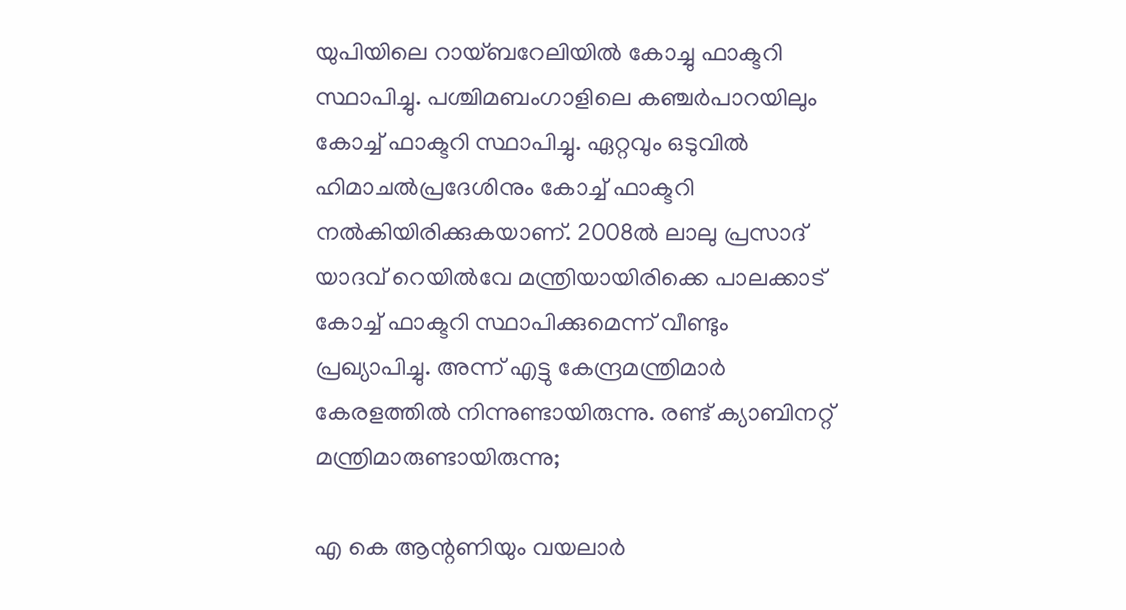യുപിയിലെ റായ്ബറേലിയിൽ കോച്ചു ഫാക്ടറി സ്ഥാപിച്ചു. പശ്ചിമബംഗാളിലെ കഞ്ചർപാറയിലും കോച്ച് ഫാക്ടറി സ്ഥാപിച്ചു. ഏറ്റവും ഒടുവിൽ ഹിമാചൽപ്രദേശിനും കോച്ച് ഫാക്ടറി നൽകിയിരിക്കുകയാണ്. 2008ൽ ലാലു പ്രസാദ് യാദവ് റെയിൽവേ മന്ത്രിയായിരിക്കെ പാലക്കാട് കോച്ച് ഫാക്ടറി സ്ഥാപിക്കുമെന്ന് വീണ്ടും പ്രഖ്യാപിച്ചു. അന്ന് എട്ടു കേന്ദ്രമന്ത്രിമാർ കേരളത്തിൽ നിന്നുണ്ടായിരുന്നു. രണ്ട് ക്യാബിനറ്റ് മന്ത്രിമാരുണ്ടായിരുന്നു;

എ കെ ആന്റണിയും വയലാർ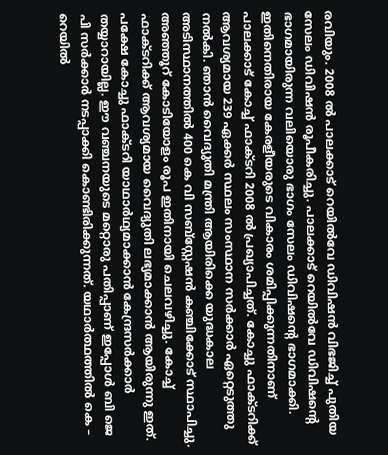രവിയും. 2008 ൽ പാലക്കാട് റെയിൽവേ ഡിവിഷൻ വിഭജിച്ച് പുതിയ സേലം ഡിവിഷൻ രൂപീകരിച്ചു. പാലക്കാട് റെയിൽവേ ഡിവിഷന്റെ ഭാഗമായിരുന്ന വലിയൊരു ഭാഗം സേലം ഡിവിഷന്റെ ഭാഗമാക്കി. ഇതിനെതിരായ കേരളീയരുടെ വികാരം ശമിപ്പിക്കുന്നതിനാണ് പാലക്കാട് കോച്ച് ഫാക്ടറി 2008 ൽ പ്രഖ്യാപിച്ചത്. കോച്ചു ഫാക്ടറിക്ക് ആവശ്യമായ 239 ഏക്കർ സ്ഥലം സംസ്ഥാന സർക്കാർ ഏറ്റെടുത്തു നൽകി. ഞാൻ വൈദ്യുതി മന്ത്രി ആയിരിക്കെ യുദ്ധകാല അടിസ്ഥാനത്തിൽ 400 കെ വി സബ്‌സ്റ്റേഷൻ കഞ്ചിക്കോട് സ്ഥാപിച്ചു. അഞ്ഞൂറ് കോടിയോളം രൂപ ഇതിനായി ചെലവഴിച്ചു. കോച്ച് ഫാക്ടറിക്ക് ആവശ്യമായ വൈദ്യുതി ലഭ്യമാക്കാൻ ആയിരുന്നു ഇത്. പക്ഷേ കോച്ചു ഫാക്ടറി യാഥാർഥ്യമാക്കാൻ കേന്ദ്രസർക്കാർ തയ്യാറായില്ല. ഈ വഞ്ചനയുടെ മറ്റൊരു പതിപ്പാണ് ഇപ്പോൾ ബി ജെ പി സർക്കാർ നടപ്പാക്കി കൊണ്ടിരിക്കുന്നത്. യഥാർത്ഥത്തിൽ കെ – റെയിൽ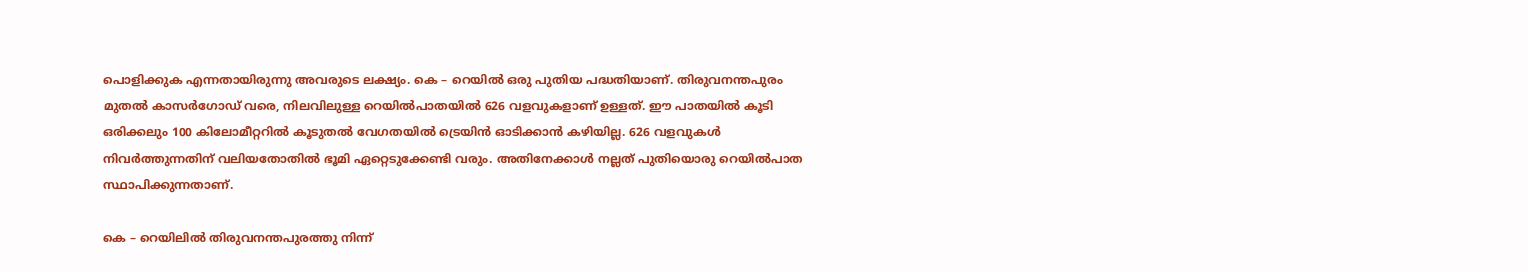പൊളിക്കുക എന്നതായിരുന്നു അവരുടെ ലക്ഷ്യം. കെ – റെയിൽ ഒരു പുതിയ പദ്ധതിയാണ്. തിരുവനന്തപുരം മുതൽ കാസർഗോഡ് വരെ, നിലവിലുള്ള റെയിൽപാതയിൽ 626 വളവുകളാണ് ഉള്ളത്. ഈ പാതയിൽ കൂടി ഒരിക്കലും 100 കിലോമീറ്ററിൽ കൂടുതൽ വേഗതയിൽ ട്രെയിൻ ഓടിക്കാൻ കഴിയില്ല. 626 വളവുകൾ നിവർത്തുന്നതിന് വലിയതോതിൽ ഭൂമി ഏറ്റെടുക്കേണ്ടി വരും. അതിനേക്കാൾ നല്ലത് പുതിയൊരു റെയിൽപാത സ്ഥാപിക്കുന്നതാണ്.

കെ – റെയിലിൽ തിരുവനന്തപുരത്തു നിന്ന്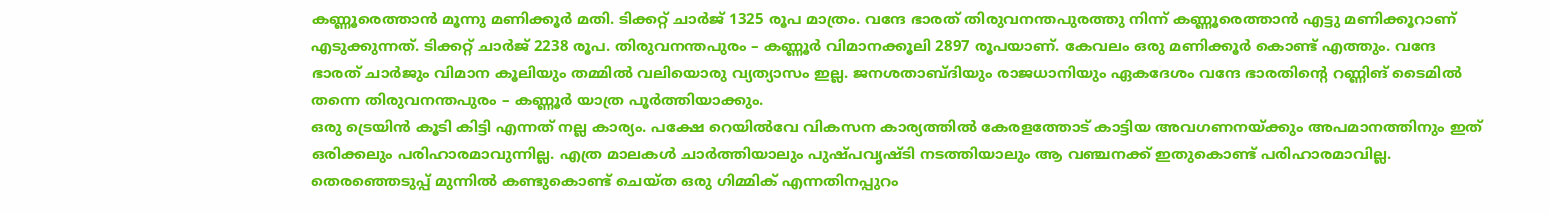കണ്ണൂരെത്താൻ മൂന്നു മണിക്കൂർ മതി. ടിക്കറ്റ് ചാർജ് 1325 രൂപ മാത്രം. വന്ദേ ഭാരത് തിരുവനന്തപുരത്തു നിന്ന് കണ്ണൂരെത്താൻ എട്ടു മണിക്കൂറാണ് എടുക്കുന്നത്. ടിക്കറ്റ് ചാർജ് 2238 രൂപ. തിരുവനന്തപുരം – കണ്ണൂർ വിമാനക്കൂലി 2897 രൂപയാണ്. കേവലം ഒരു മണിക്കൂർ കൊണ്ട് എത്തും. വന്ദേ ഭാരത് ചാർജും വിമാന കൂലിയും തമ്മിൽ വലിയൊരു വ്യത്യാസം ഇല്ല. ജനശതാബ്ദിയും രാജധാനിയും ഏകദേശം വന്ദേ ഭാരതിന്റെ റണ്ണിങ് ടൈമിൽ തന്നെ തിരുവനന്തപുരം – കണ്ണൂർ യാത്ര പൂർത്തിയാക്കും.
ഒരു ട്രെയിൻ കൂടി കിട്ടി എന്നത് നല്ല കാര്യം. പക്ഷേ റെയിൽവേ വികസന കാര്യത്തിൽ കേരളത്തോട് കാട്ടിയ അവഗണനയ്‌ക്കും അപമാനത്തിനും ഇത് ഒരിക്കലും പരിഹാരമാവുന്നില്ല. എത്ര മാലകൾ ചാർത്തിയാലും പുഷ്പവൃഷ്ടി നടത്തിയാലും ആ വഞ്ചനക്ക് ഇതുകൊണ്ട് പരിഹാരമാവില്ല. തെരഞ്ഞെടുപ്പ് മുന്നിൽ കണ്ടുകൊണ്ട് ചെയ്ത ഒരു ഗിമ്മിക് എന്നതിനപ്പുറം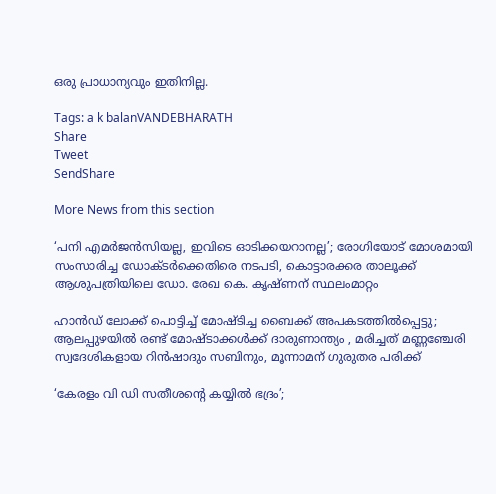ഒരു പ്രാധാന്യവും ഇതിനില്ല.

Tags: a k balanVANDEBHARATH
Share
Tweet
SendShare

More News from this section

‘പനി എമർജൻസിയല്ല, ഇവിടെ ഓടിക്കയറാനല്ല’; രോഗിയോട് മോശമായി സംസാരിച്ച ഡോക്ടർക്കെതിരെ നടപടി, കൊട്ടാരക്കര താലൂക്ക് ആശുപത്രിയിലെ ഡോ. രേഖ കെ. കൃഷ്ണന് സ്ഥലംമാറ്റം

ഹാൻഡ് ലോക്ക് പൊട്ടിച്ച് മോഷ്ടിച്ച ബൈക്ക് അപകടത്തിൽപ്പെട്ടു; ആലപ്പുഴയിൽ രണ്ട് മോഷ്ടാക്കൾക്ക് ദാരുണാന്ത്യം , മരിച്ചത് മണ്ണഞ്ചേരി സ്വദേശികളായ റിൻഷാദും സബിനും, മൂന്നാമന് ഗുരുതര പരിക്ക്

‘കേരളം വി ഡി സതീശന്റെ കയ്യിൽ ഭദ്രം’;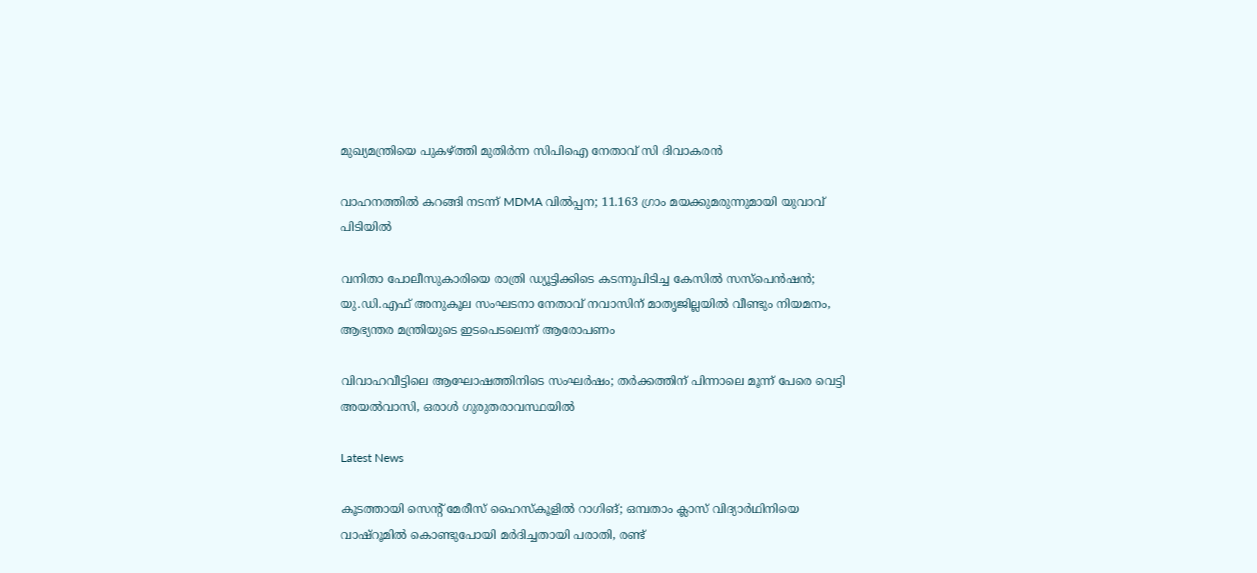മുഖ്യമന്ത്രിയെ പുകഴ്‌ത്തി മുതിർന്ന സിപിഐ നേതാവ് സി ദിവാകരൻ

വാഹനത്തിൽ കറങ്ങി നടന്ന് MDMA വിൽപ്പന; 11.163 ഗ്രാം മയക്കുമരുന്നുമായി യുവാവ് പിടിയിൽ

വനിതാ പോലീസുകാരിയെ രാത്രി ഡ്യൂട്ടിക്കിടെ കടന്നുപിടിച്ച കേസിൽ സസ്പെൻഷൻ; യു.ഡി.എഫ് അനുകൂല സംഘടനാ നേതാവ് നവാസിന് മാതൃജില്ലയിൽ വീണ്ടും നിയമനം, ആഭ്യന്തര മന്ത്രിയുടെ ഇടപെടലെന്ന് ആരോപണം

വിവാഹവീട്ടിലെ ആഘോഷത്തിനിടെ സംഘർഷം; തർക്കത്തിന് പിന്നാലെ മൂന്ന് പേരെ വെട്ടി അയൽവാസി, ഒരാൾ ഗുരുതരാവസ്ഥയിൽ

Latest News

കൂടത്തായി സെന്റ് മേരീസ് ഹൈസ്‌കൂളിൽ റാഗിങ്; ഒമ്പതാം ക്ലാസ് വിദ്യാർഥിനിയെ വാഷ്‌റൂമിൽ കൊണ്ടുപോയി മർദിച്ചതായി പരാതി, രണ്ട്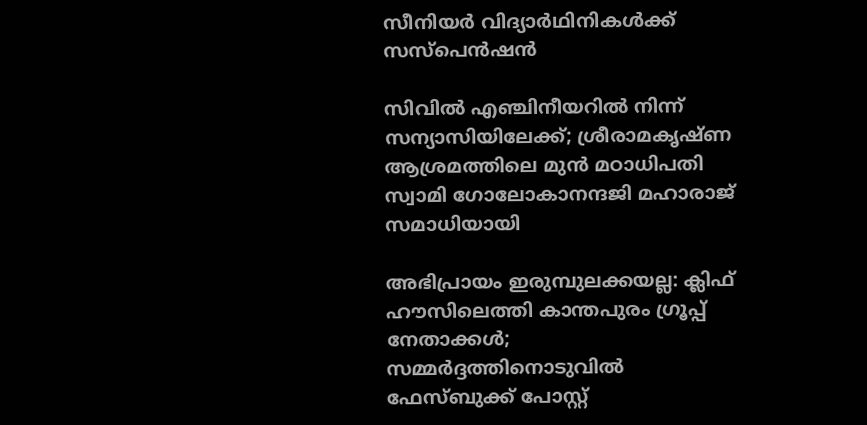സീനിയർ വിദ്യാർഥിനികൾക്ക് സസ്‌പെൻഷൻ

സിവിൽ എഞ്ചിനീയറിൽ നിന്ന് സന്യാസിയിലേക്ക്; ശ്രീരാമകൃഷ്ണ ആശ്രമത്തിലെ മുൻ മഠാധിപതി സ്വാമി ഗോലോകാനന്ദജി മഹാരാജ് സമാധിയായി

അഭിപ്രായം ഇരുമ്പുലക്കയല്ല: ക്ലിഫ് ഹൗസിലെത്തി കാന്തപുരം ഗ്രൂപ്പ് നേതാക്കൾ; സമ്മർദ്ദത്തിനൊടുവിൽ ഫേസ്ബുക്ക് പോസ്റ്റ്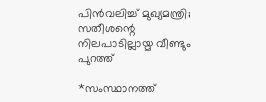പിൻവലിച്ച് മുഖ്യമന്ത്രി; സതീശന്റെ നിലപാടില്ലായ്മ വീണ്ടും പുറത്ത്

*സംസ്ഥാനത്ത്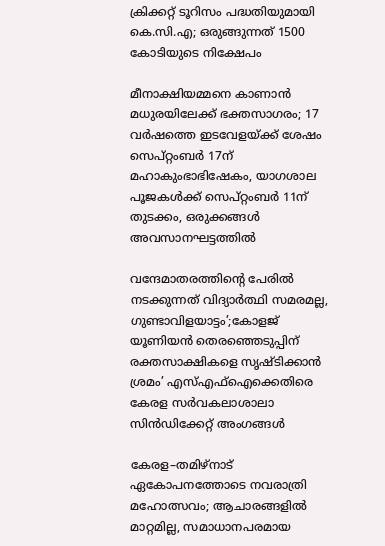ക്രിക്കറ്റ് ടൂറിസം പദ്ധതിയുമായി കെ.സി.എ; ഒരുങ്ങുന്നത് 1500 കോടിയുടെ നിക്ഷേപം

മീനാക്ഷിയമ്മനെ കാണാൻ മധുരയിലേക്ക് ഭക്തസാഗരം; 17 വർഷത്തെ ഇടവേളയ്‌ക്ക് ശേഷം സെപ്റ്റംബർ 17ന് മഹാകുംഭാഭിഷേകം, യാഗശാല പൂജകൾക്ക് സെപ്റ്റംബർ 11ന് തുടക്കം, ഒരുക്കങ്ങൾ അവസാനഘട്ടത്തിൽ

വന്ദേമാതരത്തിന്റെ പേരിൽ നടക്കുന്നത് വിദ്യാർത്ഥി സമരമല്ല, ഗുണ്ടാവിളയാട്ടം’;കോളജ് യൂണിയൻ തെരഞ്ഞെടുപ്പിന് രക്തസാക്ഷികളെ സൃഷ്ടിക്കാൻ ശ്രമം’ എസ്‌എഫ്‌ഐക്കെതിരെ കേരള സർവകലാശാലാ സിൻഡിക്കേറ്റ് അംഗങ്ങൾ

കേരള–തമിഴ്നാട് ഏകോപനത്തോടെ നവരാത്രി മഹോത്സവം; ആചാരങ്ങളിൽ മാറ്റമില്ല, സമാധാനപരമായ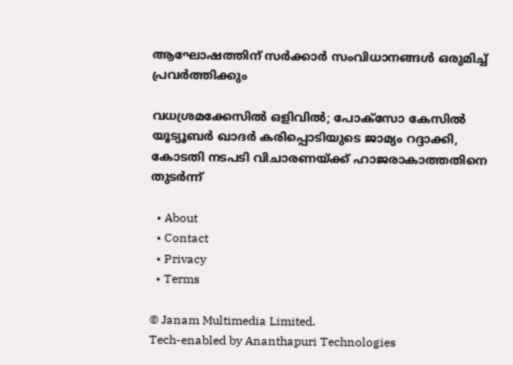ആഘോഷത്തിന് സർക്കാർ സംവിധാനങ്ങൾ ഒരുമിച്ച് പ്രവർത്തിക്കും

വധശ്രമക്കേസിൽ ഒളിവിൽ; പോക്‌സോ കേസിൽ യൂട്യൂബർ ഖാദർ കരിപ്പൊടിയുടെ ജാമ്യം റദ്ദാക്കി, കോടതി നടപടി വിചാരണയ്‌ക്ക് ഹാജരാകാത്തതിനെ തുടർന്ന്

  • About
  • Contact
  • Privacy
  • Terms

© Janam Multimedia Limited.
Tech-enabled by Ananthapuri Technologies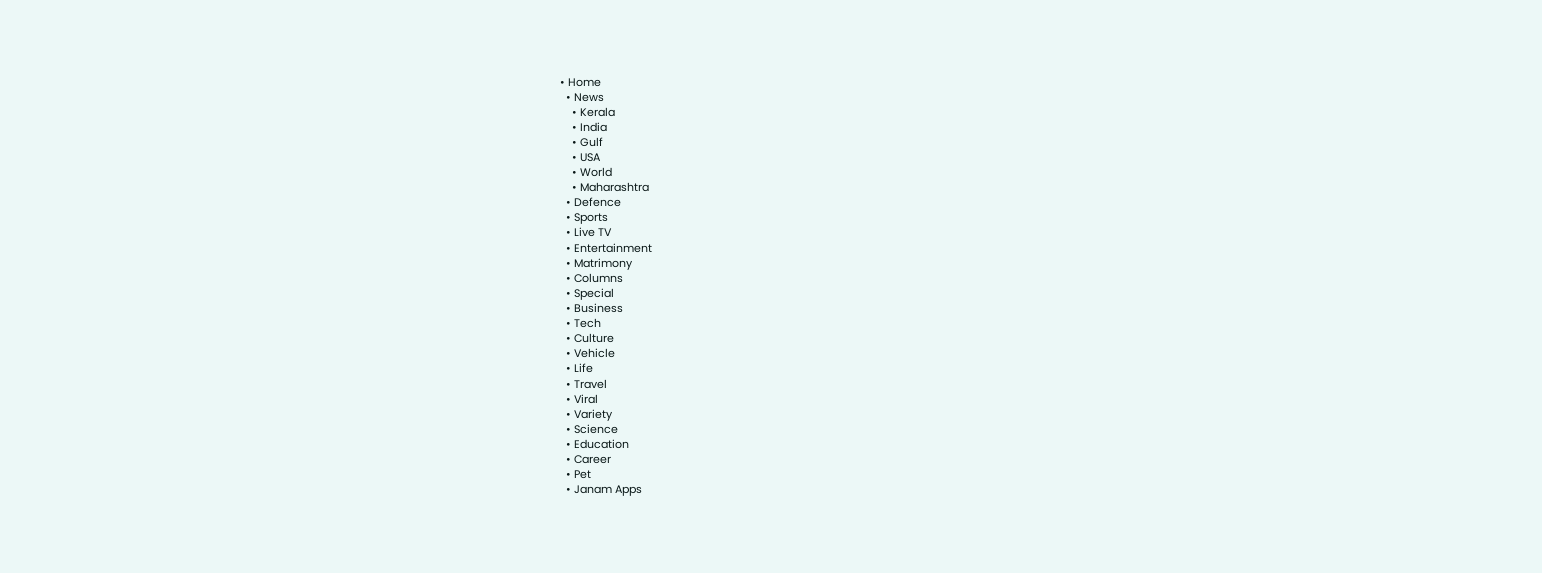• Home
  • News
    • Kerala
    • India
    • Gulf
    • USA
    • World
    • Maharashtra
  • Defence
  • Sports
  • Live TV
  • Entertainment
  • Matrimony
  • Columns
  • Special
  • Business
  • Tech
  • Culture
  • Vehicle
  • Life
  • Travel
  • Viral
  • Variety
  • Science
  • Education
  • Career
  • Pet
  • Janam Apps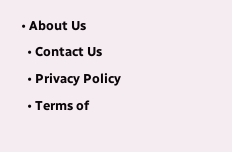• About Us
  • Contact Us
  • Privacy Policy
  • Terms of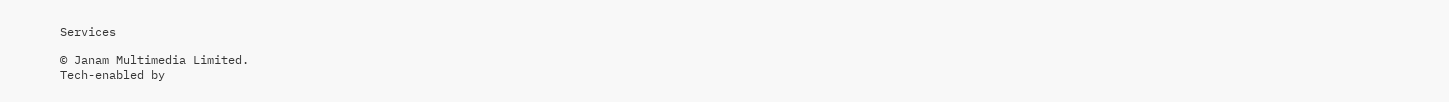Services

© Janam Multimedia Limited.
Tech-enabled by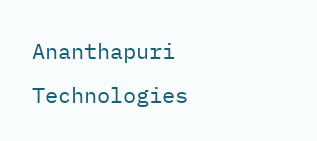Ananthapuri Technologies